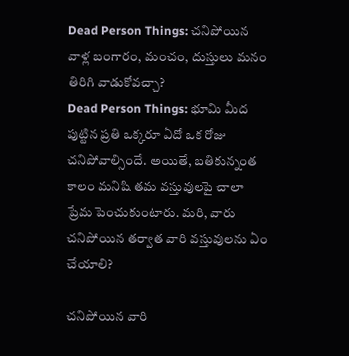Dead Person Things: చనిపోయిన వాళ్ల బంగారం, మంచం, దుస్తులు మనం తిరిగి వాడుకోవచ్చా?
Dead Person Things: భూమి మీద పుట్టిన ప్రతి ఒక్కరూ ఏదో ఒక రోజు చనిపోవాల్సిందే. అయితే, బతికున్నంత కాలం మనిషి తమ వస్తువులపై చాలా ప్రేమ పెంచుకుంటారు. మరి, వారు చనిపోయిన తర్వాత వారి వస్తువులను ఏం చేయాలి?

చనిపోయిన వారి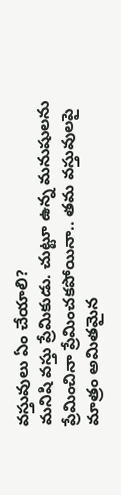వస్తువులు ఏం చేయాలి?
మనిషి వస్తు ప్రేమికుడు. చుట్టూ ఉన్న మనుషులను ప్రేమించినా ప్రేమించకపోయినా.. తమ వస్తువులపై మాత్రం అమితమైన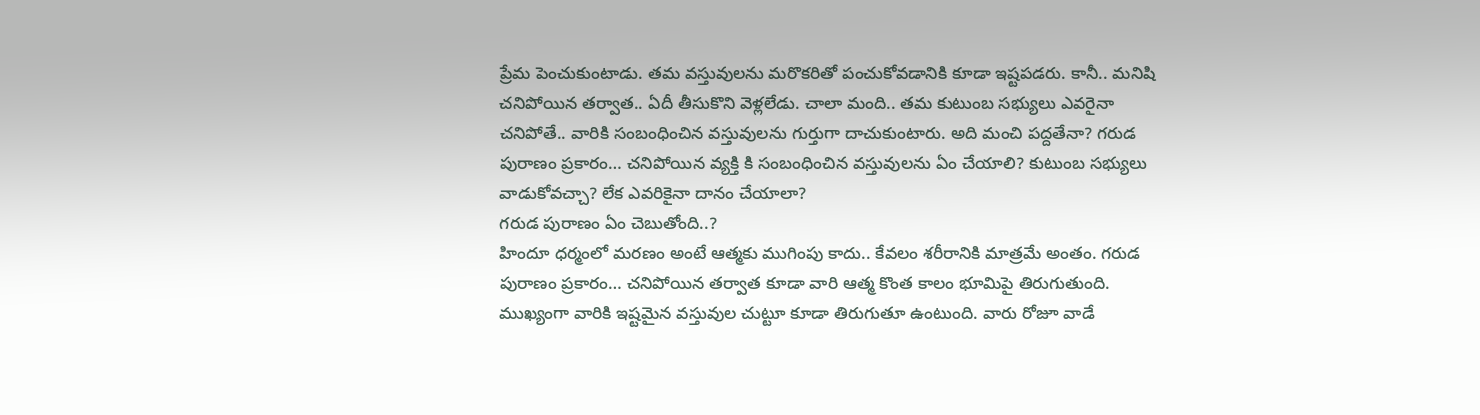ప్రేమ పెంచుకుంటాడు. తమ వస్తువులను మరొకరితో పంచుకోవడానికి కూడా ఇష్టపడరు. కానీ.. మనిషి చనిపోయిన తర్వాత.. ఏదీ తీసుకొని వెళ్లలేడు. చాలా మంది.. తమ కుటుంబ సభ్యులు ఎవరైనా చనిపోతే.. వారికి సంబంధించిన వస్తువులను గుర్తుగా దాచుకుంటారు. అది మంచి పద్దతేనా? గరుడ పురాణం ప్రకారం… చనిపోయిన వ్యక్తి కి సంబంధించిన వస్తువులను ఏం చేయాలి? కుటుంబ సభ్యులు వాడుకోవచ్చా? లేక ఎవరికైనా దానం చేయాలా?
గరుడ పురాణం ఏం చెబుతోంది..?
హిందూ ధర్మంలో మరణం అంటే ఆత్మకు ముగింపు కాదు.. కేవలం శరీరానికి మాత్రమే అంతం. గరుడ పురాణం ప్రకారం… చనిపోయిన తర్వాత కూడా వారి ఆత్మ కొంత కాలం భూమిపై తిరుగుతుంది. ముఖ్యంగా వారికి ఇష్టమైన వస్తువుల చుట్టూ కూడా తిరుగుతూ ఉంటుంది. వారు రోజూ వాడే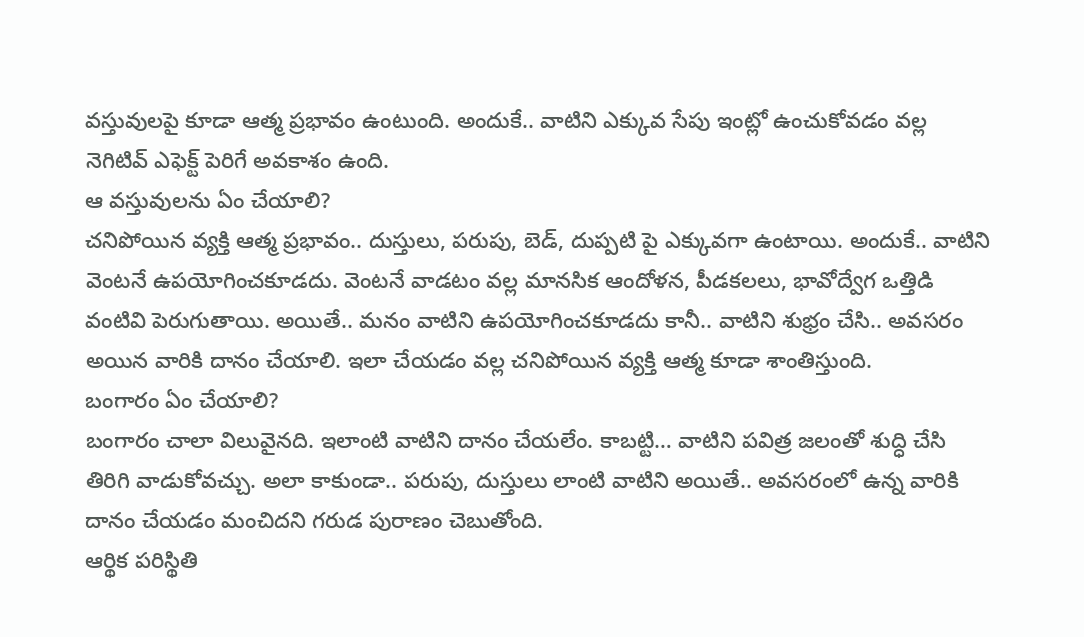వస్తువులపై కూడా ఆత్మ ప్రభావం ఉంటుంది. అందుకే.. వాటిని ఎక్కువ సేపు ఇంట్లో ఉంచుకోవడం వల్ల నెగిటివ్ ఎఫెక్ట్ పెరిగే అవకాశం ఉంది.
ఆ వస్తువులను ఏం చేయాలి?
చనిపోయిన వ్యక్తి ఆత్మ ప్రభావం.. దుస్తులు, పరుపు, బెడ్, దుప్పటి పై ఎక్కువగా ఉంటాయి. అందుకే.. వాటిని వెంటనే ఉపయోగించకూడదు. వెంటనే వాడటం వల్ల మానసిక ఆందోళన, పీడకలలు, భావోద్వేగ ఒత్తిడి వంటివి పెరుగుతాయి. అయితే.. మనం వాటిని ఉపయోగించకూడదు కానీ.. వాటిని శుభ్రం చేసి.. అవసరం అయిన వారికి దానం చేయాలి. ఇలా చేయడం వల్ల చనిపోయిన వ్యక్తి ఆత్మ కూడా శాంతిస్తుంది.
బంగారం ఏం చేయాలి?
బంగారం చాలా విలువైనది. ఇలాంటి వాటిని దానం చేయలేం. కాబట్టి… వాటిని పవిత్ర జలంతో శుద్ధి చేసి తిరిగి వాడుకోవచ్చు. అలా కాకుండా.. పరుపు, దుస్తులు లాంటి వాటిని అయితే.. అవసరంలో ఉన్న వారికి దానం చేయడం మంచిదని గరుడ పురాణం చెబుతోంది.
ఆర్థిక పరిస్థితి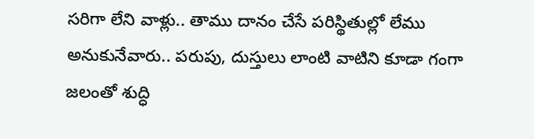సరిగా లేని వాళ్లు.. తాము దానం చేసే పరిస్థితుల్లో లేము అనుకునేవారు.. పరుపు, దుస్తులు లాంటి వాటిని కూడా గంగా జలంతో శుద్ధి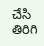చేసి తిరిగి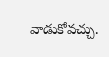వాడుకోవచ్చు.